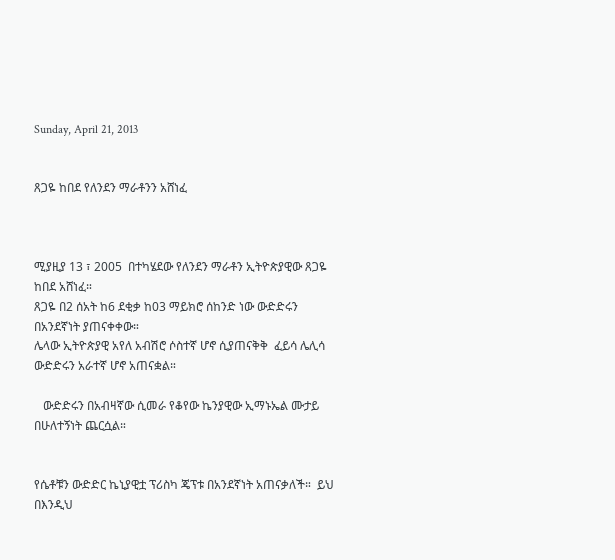Sunday, April 21, 2013


ጸጋዬ ከበደ የለንደን ማራቶንን አሸነፈ



ሚያዚያ 13 ፣ 2005  በተካሄደው የለንደን ማራቶን ኢትዮጵያዊው ጸጋዬ ከበደ አሸነፈ።
ጸጋዬ በ2 ሰአት ከ6 ደቂቃ ከ03 ማይክሮ ሰከንድ ነው ውድድሩን በአንደኛነት ያጠናቀቀው።
ሌላው ኢትዮጵያዊ አየለ አብሽሮ ሶስተኛ ሆኖ ሲያጠናቅቅ  ፈይሳ ሌሊሳ  ውድድሩን አራተኛ ሆኖ አጠናቋል።

   ውድድሩን በአብዛኛው ሲመራ የቆየው ኬንያዊው ኢማኑኤል ሙታይ በሁለተኝነት ጨርሷል።


የሴቶቹን ውድድር ኬኒያዊቷ ፕሪስካ ጄፕቱ በአንደኛነት አጠናቃለች።  ይህ በእንዲህ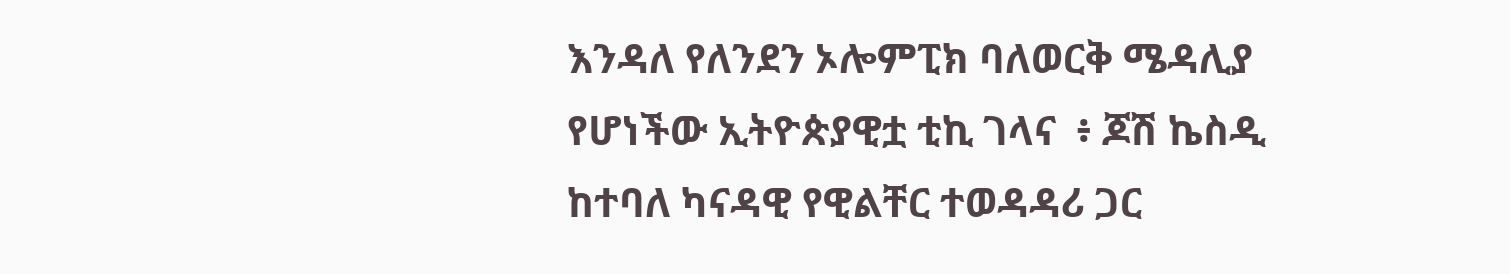እንዳለ የለንደን ኦሎምፒክ ባለወርቅ ሜዳሊያ የሆነችው ኢትዮጵያዊቷ ቲኪ ገላና  ፥ ጆሽ ኬስዲ ከተባለ ካናዳዊ የዊልቸር ተወዳዳሪ ጋር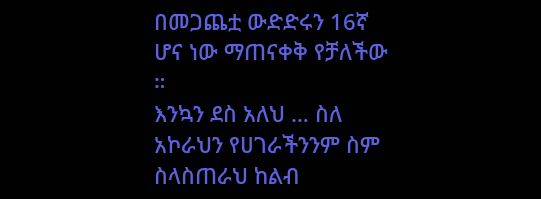በመጋጨቷ ውድድሩን 16ኛ ሆና ነው ማጠናቀቅ የቻለችው  ።
እንኳን ደስ አለህ … ስለ አኮራህን የሀገራችንንም ስም ስላስጠራህ ከልብ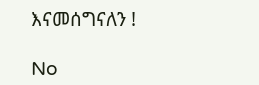እናመሰግናለን !

No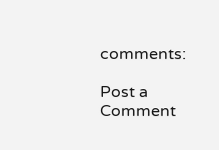comments:

Post a Comment